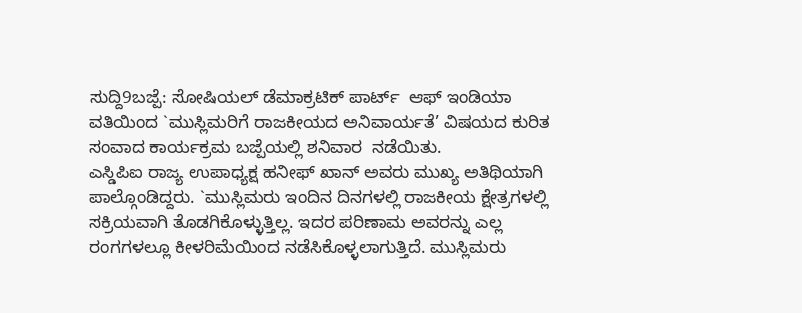ಸುದ್ದಿ9ಬಜ್ಪೆ: ಸೋಷಿಯಲ್ ಡೆಮಾಕ್ರಟಿಕ್ ಪಾರ್ಟ್  ಆಫ್ ಇಂಡಿಯಾ ವತಿಯಿಂದ `ಮುಸ್ಲಿಮರಿಗೆ ರಾಜಕೀಯದ ಅನಿವಾರ್ಯತೆ’ ವಿಷಯದ ಕುರಿತ ಸಂವಾದ ಕಾರ್ಯಕ್ರಮ ಬಜ್ಪೆಯಲ್ಲಿ ಶನಿವಾರ  ನಡೆಯಿತು.
ಎಸ್ಡಿಪಿಐ ರಾಜ್ಯ ಉಪಾಧ್ಯಕ್ಷ ಹನೀಫ್ ಖಾನ್ ಅವರು ಮುಖ್ಯ ಅತಿಥಿಯಾಗಿ ಪಾಲ್ಗೊಂಡಿದ್ದರು. `ಮುಸ್ಲಿಮರು ಇಂದಿನ ದಿನಗಳಲ್ಲಿ ರಾಜಕೀಯ ಕ್ಷೇತ್ರಗಳಲ್ಲಿ ಸಕ್ರಿಯವಾಗಿ ತೊಡಗಿಕೊಳ್ಳುತ್ತಿಲ್ಲ. ಇದರ ಪರಿಣಾಮ ಅವರನ್ನು ಎಲ್ಲ ರಂಗಗಳಲ್ಲೂ ಕೀಳರಿಮೆಯಿಂದ ನಡೆಸಿಕೊಳ್ಳಲಾಗುತ್ತಿದೆ. ಮುಸ್ಲಿಮರು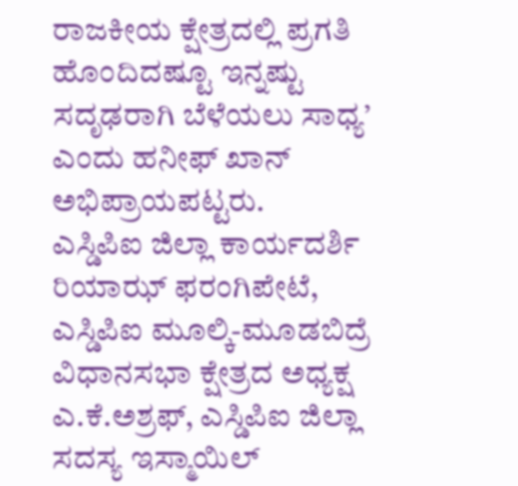ರಾಜಕೀಯ ಕ್ಷೇತ್ರದಲ್ಲಿ ಪ್ರಗತಿ ಹೊಂದಿದಷ್ಟೂ ಇನ್ನಷ್ಟು ಸದೃಢರಾಗಿ ಬೆಳೆಯಲು ಸಾಧ್ಯ’ ಎಂದು ಹನೀಫ್ ಖಾನ್ ಅಭಿಪ್ರಾಯಪಟ್ಟರು.
ಎಸ್ಡಿಪಿಐ ಜಿಲ್ಲಾ ಕಾರ್ಯದರ್ಶಿ  ರಿಯಾಝ್ ಫರಂಗಿಪೇಟೆ, ಎಸ್ಡಿಪಿಐ ಮೂಲ್ಕಿ-ಮೂಡಬಿದ್ರೆ ವಿಧಾನಸಭಾ ಕ್ಷೇತ್ರದ ಅಧ್ಯಕ್ಷ ಎ.ಕೆ.ಅಶ್ರಫ್, ಎಸ್ಡಿಪಿಐ ಜಿಲ್ಲಾ ಸದಸ್ಯ ಇಸ್ಮಾಯಿಲ್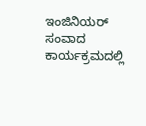ಇಂಜಿನಿಯರ್ ಸಂವಾದ ಕಾರ್ಯಕ್ರಮದಲ್ಲಿ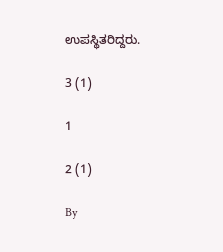ಉಪಸ್ಥಿತರಿದ್ದರು.

3 (1)

1

2 (1)

By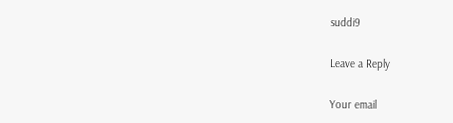suddi9

Leave a Reply

Your email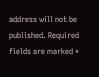address will not be published. Required fields are marked *